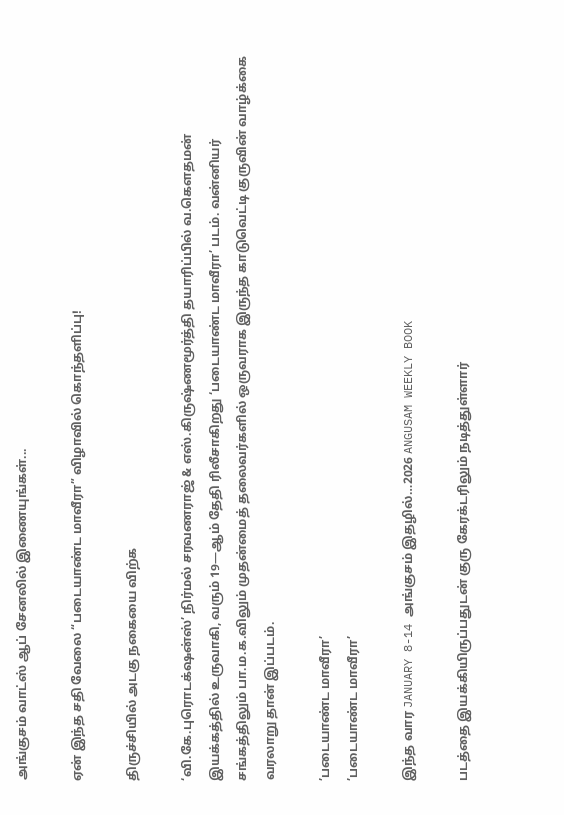அங்குசம் வாட்ஸ் ஆப் சேனலில் இணையுங்கள்...

ஏன் இந்த சதி வேலை “படையாண்ட மாவீரா” விழாவில் கொந்தளிப்பு!

திருச்சியில் அடகு நகையை விற்க

‘வி.கே.புரொடக்‌ஷன்ஸ்’ நிர்மல் சரவணராஜ் & எஸ்.கிருஷ்ணமூர்த்தி தயாரிப்பில் வ.கெளதமன் இயக்கத்தில் உருவாகி, வரும் 19—ஆம் தேதி ரிலீசாகிறது ‘படையாண்ட மாவீரா’ படம். வன்னியர் சங்கத்திலும் பா.ம.க.விலும் முதன்மைத் தலைவர்களில் ஒருவராக இருந்த காடுவெட்டி குருவின் வாழ்க்கை வரலாறு தான் இப்படம்.

’படையாண்ட மாவீரா’
’படையாண்ட மாவீரா’

இந்த வார JANUARY 8-14 அங்குசம் இதழில்…2026 ANGUSAM WEEKLY BOOK

படத்தை இயக்கியிருப்பதுடன் குரு கேரக்டரிலும் நடித்துள்ளார்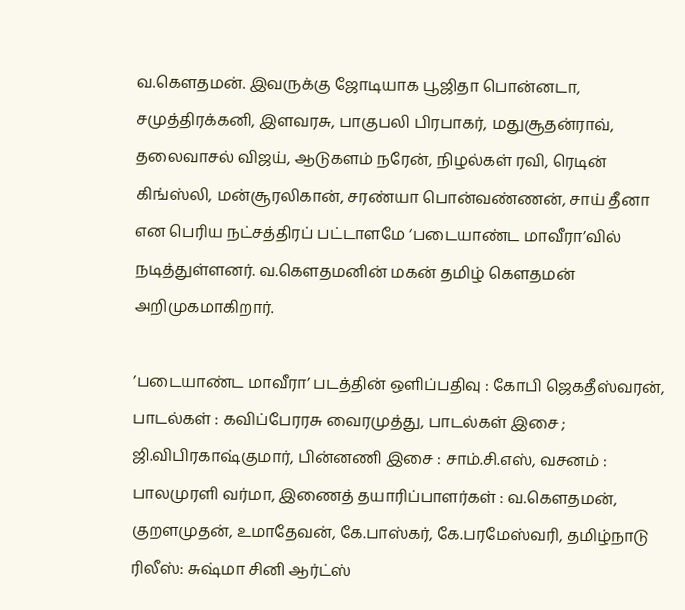வ.கெளதமன். இவருக்கு ஜோடியாக பூஜிதா பொன்னடா, சமுத்திரக்கனி, இளவரசு, பாகுபலி பிரபாகர், மதுசூதன்ராவ், தலைவாசல் விஜய், ஆடுகளம் நரேன், நிழல்கள் ரவி, ரெடின் கிங்ஸ்லி, மன்சூரலிகான், சரண்யா பொன்வண்ணன், சாய் தீனா என பெரிய நட்சத்திரப் பட்டாளமே ‘படையாண்ட மாவீரா’வில் நடித்துள்ளனர். வ.கெளதமனின் மகன் தமிழ் கெளதமன் அறிமுகமாகிறார்.

’படையாண்ட மாவீரா’ படத்தின் ஒளிப்பதிவு : கோபி ஜெகதீஸ்வரன், பாடல்கள் : கவிப்பேரரசு வைரமுத்து, பாடல்கள் இசை ; ஜி.விபிரகாஷ்குமார், பின்னணி இசை : சாம்.சி.எஸ், வசனம் : பாலமுரளி வர்மா, இணைத் தயாரிப்பாளர்கள் : வ.கெளதமன், குறளமுதன், உமாதேவன், கே.பாஸ்கர், கே.பரமேஸ்வரி, தமிழ்நாடு ரிலீஸ்: சுஷ்மா சினி ஆர்ட்ஸ்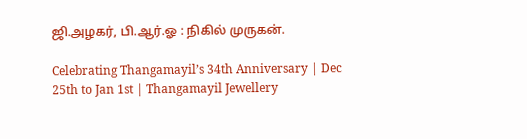ஜி.அழகர், பி.ஆர்.ஓ : நிகில் முருகன்.

Celebrating Thangamayil’s 34th Anniversary | Dec 25th to Jan 1st | Thangamayil Jewellery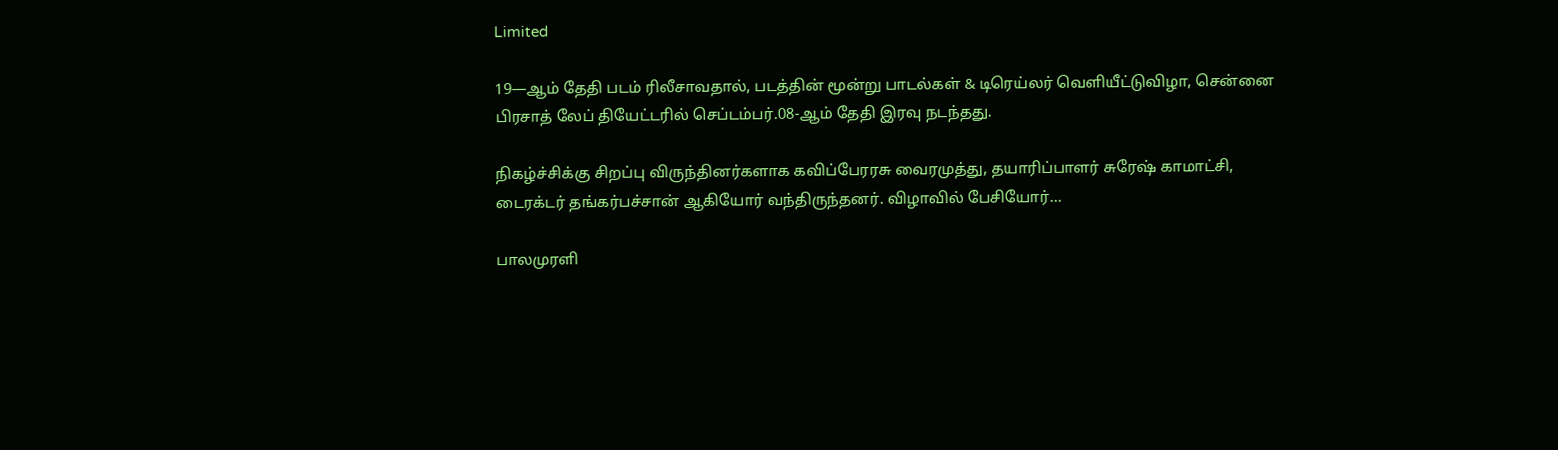Limited

19—ஆம் தேதி படம் ரிலீசாவதால், படத்தின் மூன்று பாடல்கள் & டிரெய்லர் வெளியீட்டுவிழா, சென்னை பிரசாத் லேப் தியேட்டரில் செப்டம்பர்.08-ஆம் தேதி இரவு நடந்தது.

நிகழ்ச்சிக்கு சிறப்பு விருந்தினர்களாக கவிப்பேரரசு வைரமுத்து, தயாரிப்பாளர் சுரேஷ் காமாட்சி, டைரக்டர் தங்கர்பச்சான் ஆகியோர் வந்திருந்தனர். விழாவில் பேசியோர்…

பாலமுரளி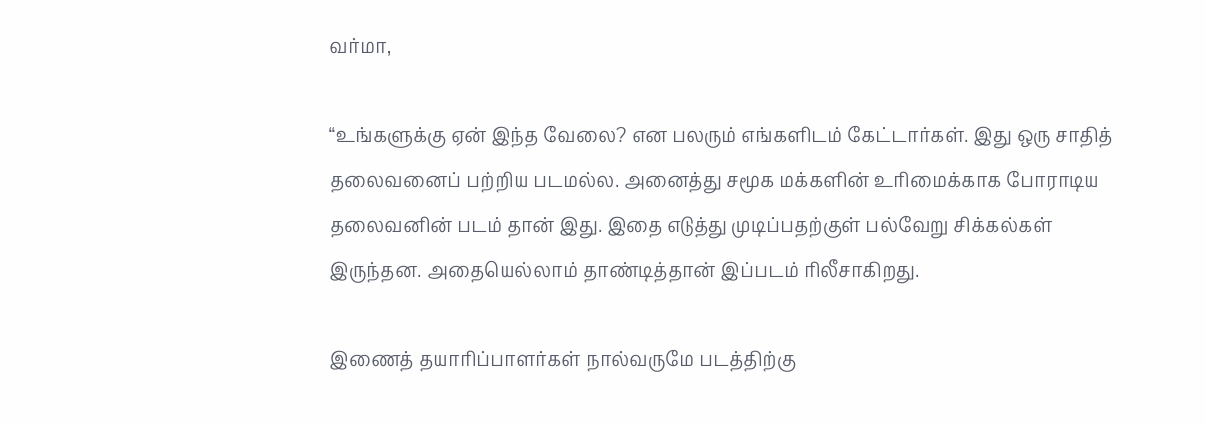வர்மா,

“உங்களுக்கு ஏன் இந்த வேலை? என பலரும் எங்களிடம் கேட்டார்கள். இது ஒரு சாதித் தலைவனைப் பற்றிய படமல்ல. அனைத்து சமூக மக்களின் உரிமைக்காக போராடிய தலைவனின் படம் தான் இது. இதை எடுத்து முடிப்பதற்குள் பல்வேறு சிக்கல்கள் இருந்தன. அதையெல்லாம் தாண்டித்தான் இப்படம் ரிலீசாகிறது.

இணைத் தயாரிப்பாளர்கள் நால்வருமே படத்திற்கு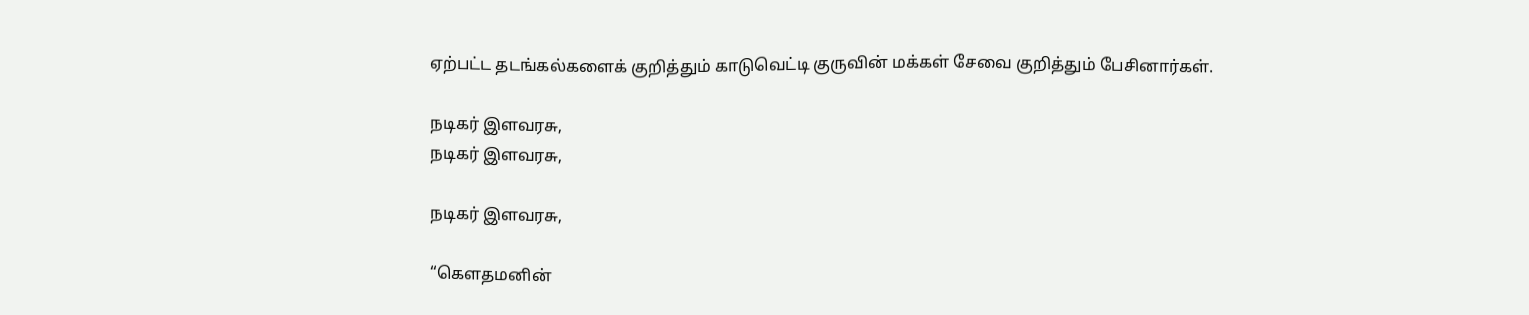ஏற்பட்ட தடங்கல்களைக் குறித்தும் காடுவெட்டி குருவின் மக்கள் சேவை குறித்தும் பேசினார்கள்.

நடிகர் இளவரசு,
நடிகர் இளவரசு,

நடிகர் இளவரசு,

“கெளதமனின்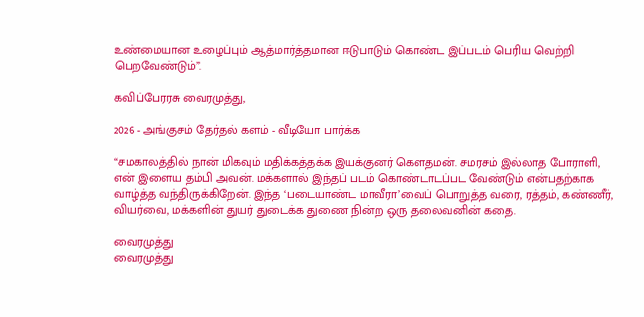உண்மையான உழைப்பும் ஆத்மார்த்தமான ஈடுபாடும் கொண்ட இப்படம் பெரிய வெற்றி பெறவேண்டும்”.

கவிப்பேரரசு வைரமுத்து,

2026 - அங்குசம் தேர்தல் களம் - வீடியோ பார்க்க

“சமகாலத்தில் நான் மிகவும் மதிக்கத்தக்க இயக்குனர் கெளதமன். சமரசம் இல்லாத போராளி, என் இளைய தம்பி அவன். மக்களால் இந்தப் படம் கொண்டாடப்பட வேண்டும் என்பதற்காக வாழ்த்த வந்திருக்கிறேன். இந்த ‘படையாண்ட மாவீரா’வைப் பொறுத்த வரை, ரத்தம், கண்ணீர், வியர்வை, மக்களின் துயர் துடைக்க துணை நின்ற ஒரு தலைவனின் கதை.

வைரமுத்து
வைரமுத்து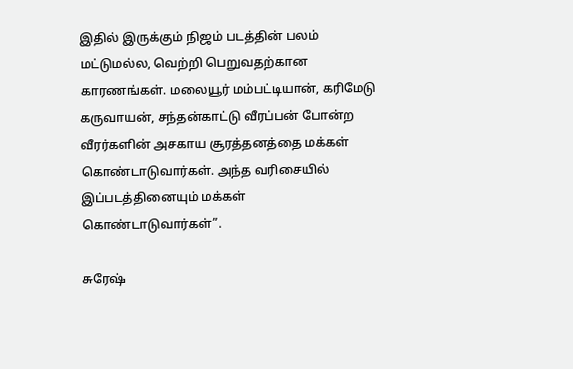இதில் இருக்கும் நிஜம் படத்தின் பலம் மட்டுமல்ல, வெற்றி பெறுவதற்கான காரணங்கள். மலையூர் மம்பட்டியான், கரிமேடு கருவாயன், சந்தன்காட்டு வீரப்பன் போன்ற வீரர்களின் அசகாய சூரத்தனத்தை மக்கள் கொண்டாடுவார்கள். அந்த வரிசையில் இப்படத்தினையும் மக்கள் கொண்டாடுவார்கள்”.

சுரேஷ்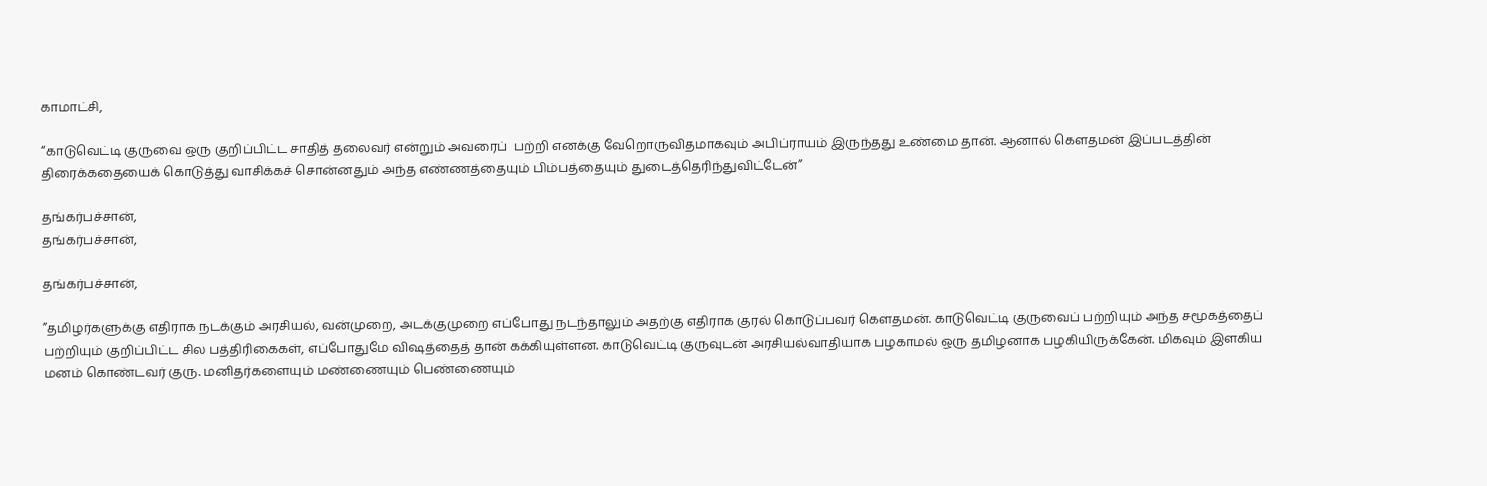காமாட்சி,

“காடுவெட்டி குருவை ஒரு குறிப்பிட்ட சாதித் தலைவர் என்றும் அவரைப்  பற்றி எனக்கு வேறொருவிதமாகவும் அபிப்ராயம் இருந்தது உண்மை தான். ஆனால் கெளதமன் இப்படத்தின் திரைக்கதையைக் கொடுத்து வாசிக்கச் சொன்னதும் அந்த எண்ணத்தையும் பிம்பத்தையும் துடைத்தெரிந்துவிட்டேன்”

தங்கர்பச்சான்,
தங்கர்பச்சான்,

தங்கர்பச்சான்,

”தமிழர்களுக்கு எதிராக நடக்கும் அரசியல், வன்முறை, அடக்குமுறை எப்போது நடந்தாலும் அதற்கு எதிராக குரல் கொடுப்பவர் கெளதமன். காடுவெட்டி குருவைப் பற்றியும் அந்த சமூகத்தைப் பற்றியும் குறிப்பிட்ட சில பத்திரிகைகள், எப்போதுமே விஷத்தைத் தான் கக்கியுள்ளன. காடுவெட்டி குருவுடன் அரசியல்வாதியாக பழகாமல் ஒரு தமிழனாக பழகியிருக்கேன். மிகவும் இளகிய மனம் கொண்டவர் குரு. மனிதர்களையும் மண்ணையும் பெண்ணையும்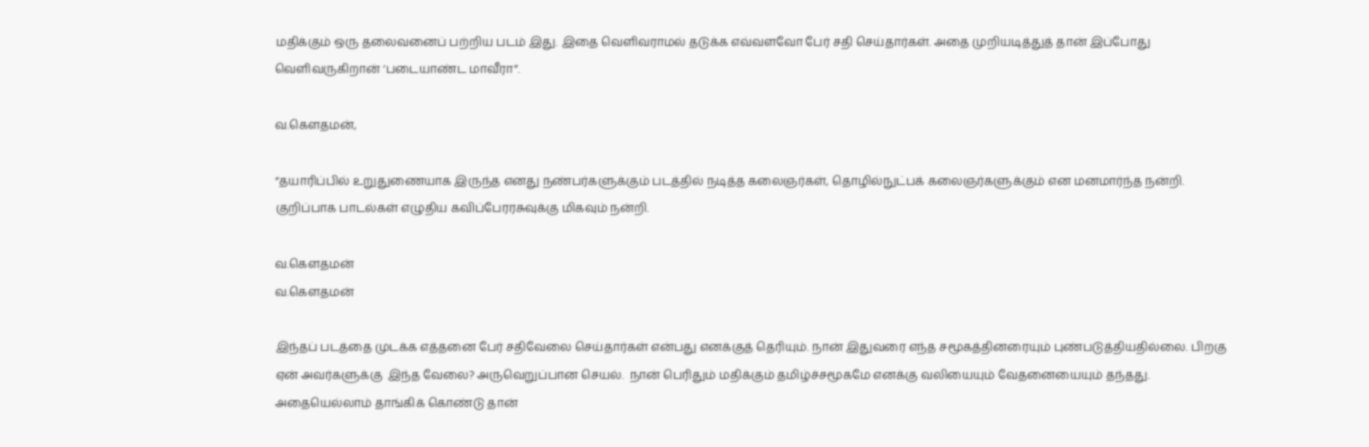மதிக்கும் ஒரு தலைவனைப் பற்றிய படம் இது. இதை வெளிவராமல் தடுக்க எவ்வளவோ பேர் சதி செய்தார்கள். அதை முறியடித்துத் தான் இப்போது வெளிவருகிறான் ‘படையாண்ட மாவீரா”.

வ.கெளதமன்,

“தயாரிப்பில் உறுதுணையாக இருந்த எனது நண்பர்களுக்கும் படத்தில் நடித்த கலைஞர்கள், தொழில்நுட்பக் கலைஞர்களுக்கும் என மனமார்ந்த நன்றி. குறிப்பாக பாடல்கள் எழுதிய கவிப்பேரரசுவுக்கு மிகவும் நன்றி.

வ.கெளதமன்
வ.கெளதமன்

இந்தப் படத்தை முடக்க எத்தனை பேர் சதிவேலை செய்தார்கள் என்பது எனக்குத் தெரியும். நான் இதுவரை எந்த சமூகத்தினரையும் புண்படுத்தியதில்லை. பிறகு ஏன் அவர்களுக்கு  இந்த வேலை? அருவெறுப்பான செயல்.  நான் பெரிதும் மதிக்கும் தமிழ்ச்சமூகமே எனக்கு வலியையும் வேதனையையும் தந்தது. அதையெல்லாம் தாங்கிக் கொண்டு தான்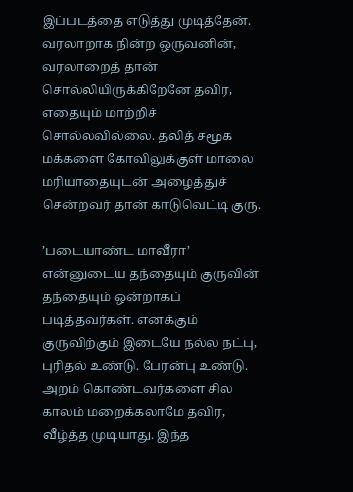இப்படத்தை எடுத்து முடித்தேன். வரலாறாக நின்ற ஒருவனின், வரலாறைத் தான் சொல்லியிருக்கிறேனே தவிர, எதையும் மாற்றிச் சொல்லவில்லை. தலித் சமூக மக்களை கோவிலுக்குள் மாலை மரியாதையுடன் அழைத்துச் சென்றவர் தான் காடுவெட்டி குரு.

’படையாண்ட மாவீரா’ என்னுடைய தந்தையும் குருவின் தந்தையும் ஒன்றாகப் படித்தவர்கள். எனக்கும் குருவிற்கும் இடையே நல்ல நட்பு, புரிதல் உண்டு. பேரன்பு உண்டு. அறம் கொண்டவர்களை சில காலம் மறைக்கலாமே தவிர, வீழ்த்த முடியாது. இந்த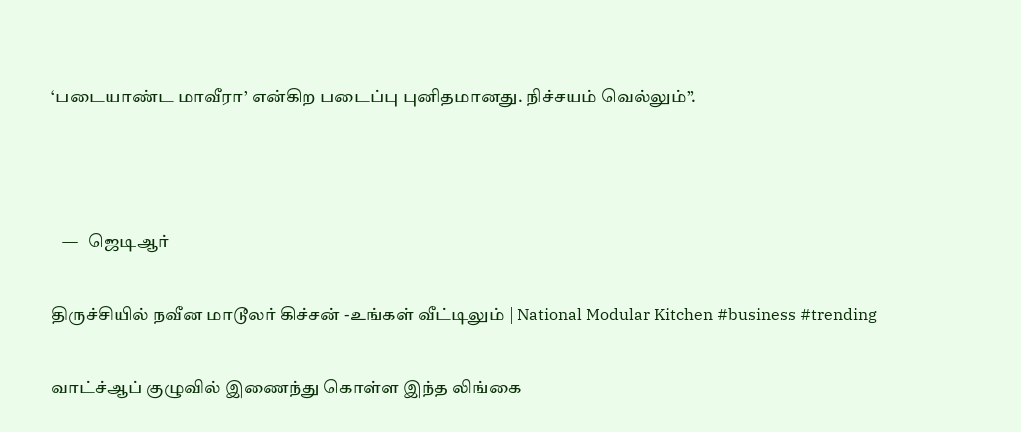‘படையாண்ட மாவீரா’ என்கிற படைப்பு புனிதமானது. நிச்சயம் வெல்லும்”.



   —   ஜெடிஆர்

திருச்சியில் நவீன மாடூலர் கிச்சன் -உங்கள் வீட்டிலும் | National Modular Kitchen #business #trending

வாட்ச்ஆப் குழுவில் இணைந்து கொள்ள இந்த லிங்கை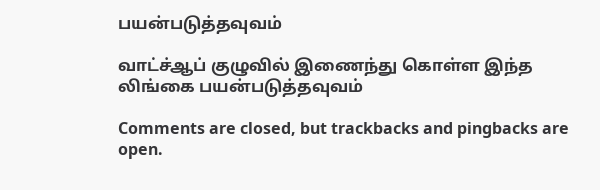பயன்படுத்தவுவம்

வாட்ச்ஆப் குழுவில் இணைந்து கொள்ள இந்த லிங்கை பயன்படுத்தவுவம்

Comments are closed, but trackbacks and pingbacks are open.